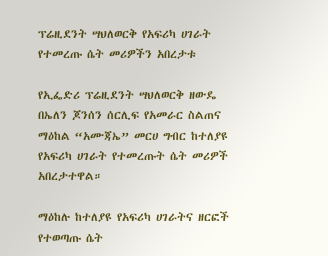ፕሬዚደንት ሣህለወርቅ የአፍሪካ ሀገራት የተመረጡ ሴት መሪዎችን አበረታቱ

የኢፌድሪ ፕሬዚደንት ሣህለወርቅ ዘውዴ በኤለን ጆንሰን ሰርሊፍ የአመራር ስልጠና ማዕከል “አሙጃኤ” መርሀ ግብር ከተለያዩ የአፍሪካ ሀገራት የተመረጡት ሴት መሪዎች አበረታተዋል።

ማዕከሉ ከተለያዩ የአፍሪካ ሀገራትና ዘርፎች የተወጣጡ ሴት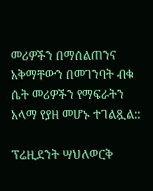መሪዎችን በማሰልጠንና አቅማቸውን በመገንባት ብቁ ሴት መሪዎችን የማፍራትን አላማ የያዘ መሆኑ ተገልጿል::

ፕሬዚደንት ሣህለወርቅ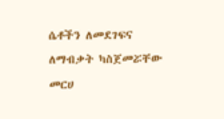ሴቶችን ለመደገፍና ለማብቃት ካስጀመሯቸው መርሀ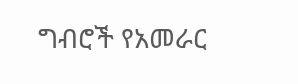ግብሮች የአመራር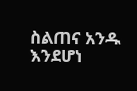ስልጠና አንዱ እንደሆነ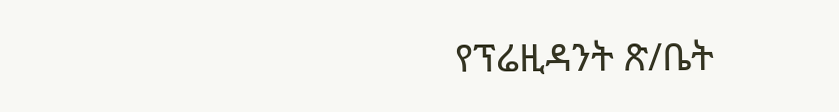የፕሬዚዳንት ጽ/ቤት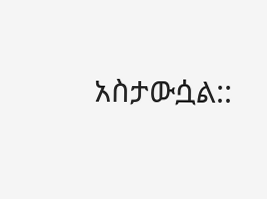አስታውሷል::